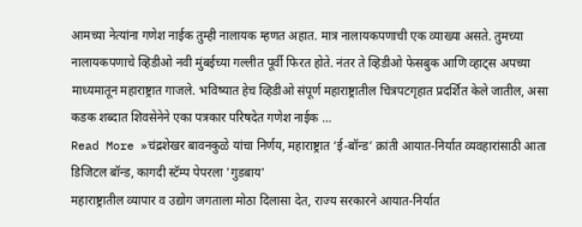आमच्या नेत्यांना गणेश नाईक तुम्ही नालायक म्हणत अहात. मात्र नालायकपणाची एक व्याख्या असते. तुमच्या नालायकपणाचे व्हिडीओ नवी मुंबईच्या गल्लीत पूर्वी फिरत होते. नंतर ते व्हिडीओ फेसबुक आणि व्हाट्स अपच्या माध्यमातून महाराष्ट्रात गाजले. भविष्यात हेच व्हिडीओ संपूर्ण महाराष्ट्रातील चित्रपटगृहात प्रदर्शित केले जातील, असा कडक शब्दात शिवसेनेने एका पत्रकार परिषदेत गणेश नाईक …
Read More »चंद्रशेखर बावनकुळे यांचा निर्णय, महाराष्ट्रात ‘ई-बॉन्ड’ क्रांती आयात-निर्यात व्यवहारांसाठी आता डिजिटल बॉन्ड, कागदी स्टॅम्प पेपरला 'गुडबाय'
महाराष्ट्रातील व्यापार व उद्योग जगताला मोठा दिलासा देत, राज्य सरकारने आयात-निर्यात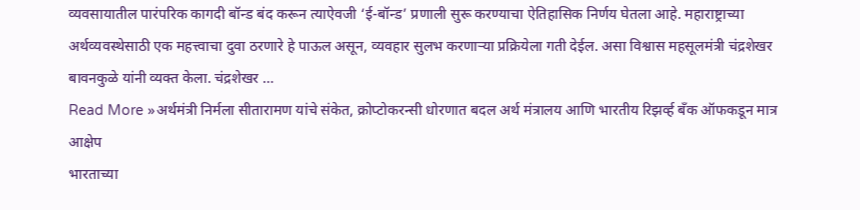व्यवसायातील पारंपरिक कागदी बॉन्ड बंद करून त्याऐवजी ‘ई-बॉन्ड’ प्रणाली सुरू करण्याचा ऐतिहासिक निर्णय घेतला आहे. महाराष्ट्राच्या अर्थव्यवस्थेसाठी एक महत्त्वाचा दुवा ठरणारे हे पाऊल असून, व्यवहार सुलभ करणाऱ्या प्रक्रियेला गती देईल. असा विश्वास महसूलमंत्री चंद्रशेखर बावनकुळे यांनी व्यक्त केला. चंद्रशेखर …
Read More »अर्थमंत्री निर्मला सीतारामण यांचे संकेत, क्रोप्टोकरन्सी धोरणात बदल अर्थ मंत्रालय आणि भारतीय रिझर्व्ह बँक ऑफकडून मात्र आक्षेप
भारताच्या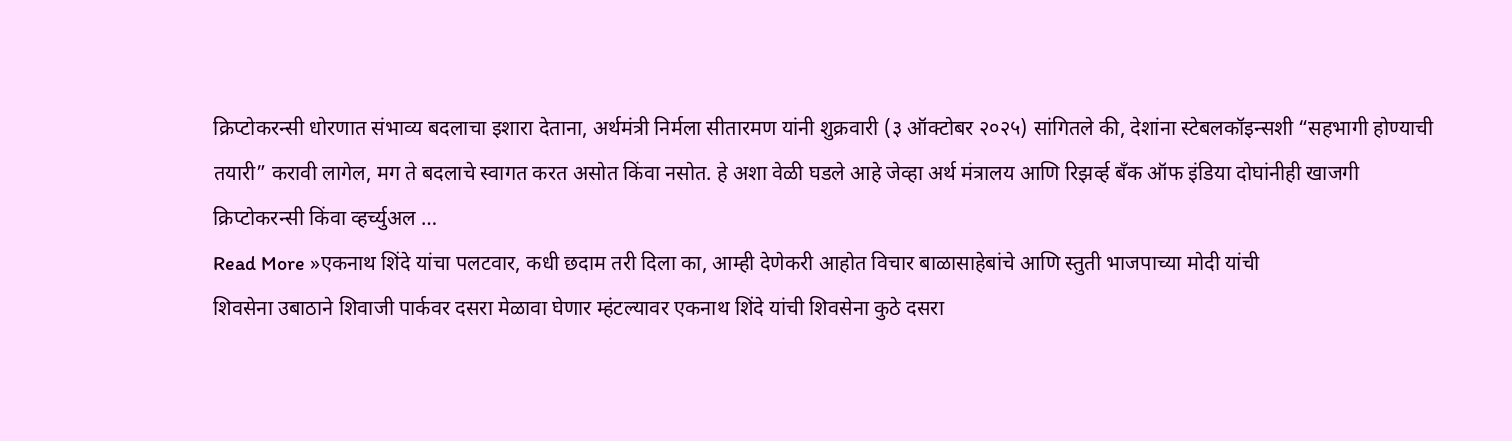क्रिप्टोकरन्सी धोरणात संभाव्य बदलाचा इशारा देताना, अर्थमंत्री निर्मला सीतारमण यांनी शुक्रवारी (३ ऑक्टोबर २०२५) सांगितले की, देशांना स्टेबलकॉइन्सशी “सहभागी होण्याची तयारी” करावी लागेल, मग ते बदलाचे स्वागत करत असोत किंवा नसोत. हे अशा वेळी घडले आहे जेव्हा अर्थ मंत्रालय आणि रिझर्व्ह बँक ऑफ इंडिया दोघांनीही खाजगी क्रिप्टोकरन्सी किंवा व्हर्च्युअल …
Read More »एकनाथ शिंदे यांचा पलटवार, कधी छदाम तरी दिला का, आम्ही देणेकरी आहोत विचार बाळासाहेबांचे आणि स्तुती भाजपाच्या मोदी यांची
शिवसेना उबाठाने शिवाजी पार्कवर दसरा मेळावा घेणार म्हंटल्यावर एकनाथ शिंदे यांची शिवसेना कुठे दसरा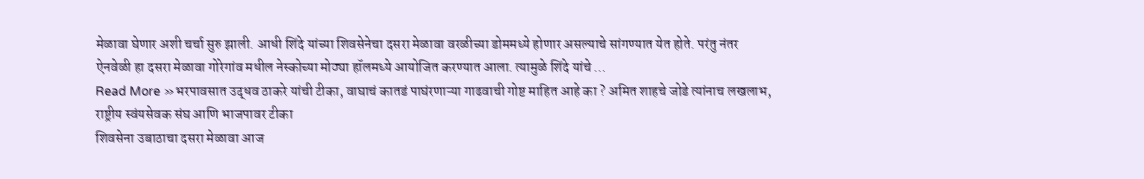मेळावा घेणार अशी चर्चा सुरु झाली. आधी शिंदे यांच्या शिवसेनेचा दसरा मेळावा वरळीच्या डोममध्ये होणार असल्याचे सांगण्यात येत होते. परंतु नंतर ऐनवेळी हा दसरा मेळावा गोरेगांव मधील नेस्कोच्या मोठ्या हॉलमध्ये आयोजित करण्यात आला. त्यामुळे शिंदे यांचे …
Read More »भरपावसात उद्धव ठाकरे यांची टीका, वाघाचं कातडं पाघंरणाऱ्या गाढवाची गोष्ट माहित आहे का ? अमित शाहचे जोडे त्यांनाच लखलाभ, राष्ट्रीय स्वंयसेवक संघ आणि भाजपावर टीका
शिवसेना उबाठाचा दसरा मेळावा आज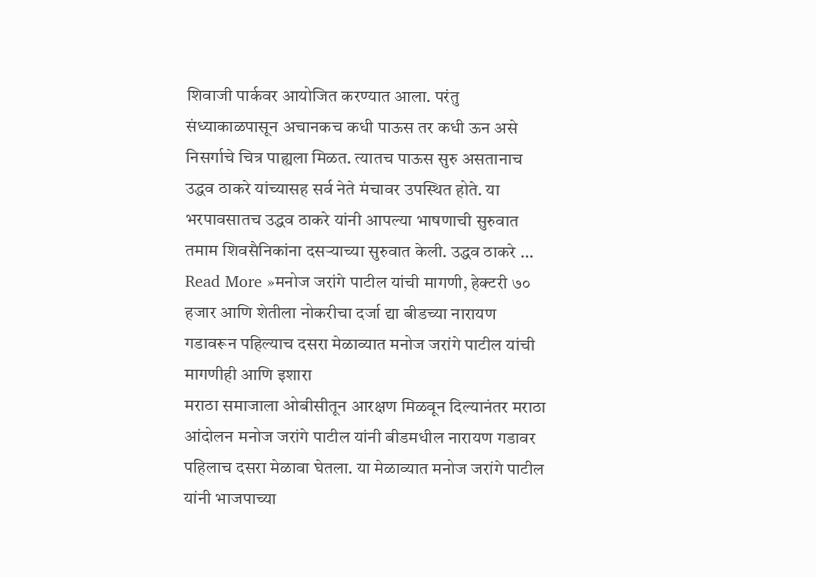शिवाजी पार्कवर आयोजित करण्यात आला. परंतु संध्याकाळपासून अचानकच कधी पाऊस तर कधी ऊन असे निसर्गाचे चित्र पाह्यला मिळत. त्यातच पाऊस सुरु असतानाच उद्धव ठाकरे यांच्यासह सर्व नेते मंचावर उपस्थित होते. या भरपावसातच उद्धव ठाकरे यांनी आपल्या भाषणाची सुरुवात तमाम शिवसैनिकांना दसऱ्याच्या सुरुवात केली. उद्धव ठाकरे …
Read More »मनोज जरांगे पाटील यांची मागणी, हेक्टरी ७० हजार आणि शेतीला नोकरीचा दर्जा द्या बीडच्या नारायण गडावरून पहिल्याच दसरा मेळाव्यात मनोज जरांगे पाटील यांची मागणीही आणि इशारा
मराठा समाजाला ओबीसीतून आरक्षण मिळवून दिल्यानंतर मराठा आंदोलन मनोज जरांगे पाटील यांनी बीडमधील नारायण गडावर पहिलाच दसरा मेळावा घेतला. या मेळाव्यात मनोज जरांगे पाटील यांनी भाजपाच्या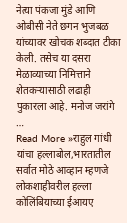नेत्या पंकजा मुंडे आणि ओबीसी नेते छगन भुजबळ यांच्यावर खोचक शब्दात टीका केली. तसेच या दसरा मेळाव्याच्या निमित्ताने शेतकऱ्यासाठी लढाही पुकारला आहे. मनोज जरांगे …
Read More »राहुल गांधी यांचा हल्लाबोल,भारतातील सर्वात मोठे आव्हान म्हणजे लोकशाहीवरील हल्ला कोलिंबियाच्या ईआयए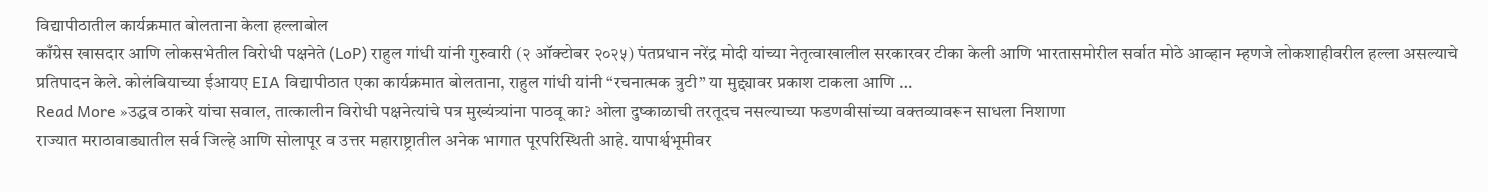विद्यापीठातील कार्यक्रमात बोलताना केला हल्लाबोल
काँग्रेस खासदार आणि लोकसभेतील विरोधी पक्षनेते (LoP) राहुल गांधी यांनी गुरुवारी (२ ऑक्टोबर २०२५) पंतप्रधान नरेंद्र मोदी यांच्या नेतृत्वाखालील सरकारवर टीका केली आणि भारतासमोरील सर्वात मोठे आव्हान म्हणजे लोकशाहीवरील हल्ला असल्याचे प्रतिपादन केले. कोलंबियाच्या ईआयए EIA विद्यापीठात एका कार्यक्रमात बोलताना, राहुल गांधी यांनी “रचनात्मक त्रुटी” या मुद्द्यावर प्रकाश टाकला आणि …
Read More »उद्धव ठाकरे यांचा सवाल, तात्कालीन विरोधी पक्षनेत्यांचे पत्र मुख्यंत्र्यांना पाठवू का? ओला दुष्काळाची तरतूदच नसल्याच्या फडणवीसांच्या वक्तव्यावरून साधला निशाणा
राज्यात मराठावाड्यातील सर्व जिल्हे आणि सोलापूर व उत्तर महाराष्ट्रातील अनेक भागात पूरपरिस्थिती आहे. यापार्श्वभूमीवर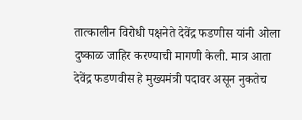तात्कालीन विरोधी पक्षनेते देवेंद्र फडणीस यांनी ओला दुष्काळ जाहिर करण्याची मागणी केली. मात्र आता देवेंद्र फडणवीस हे मुख्यमंत्री पदावर असून नुकतेच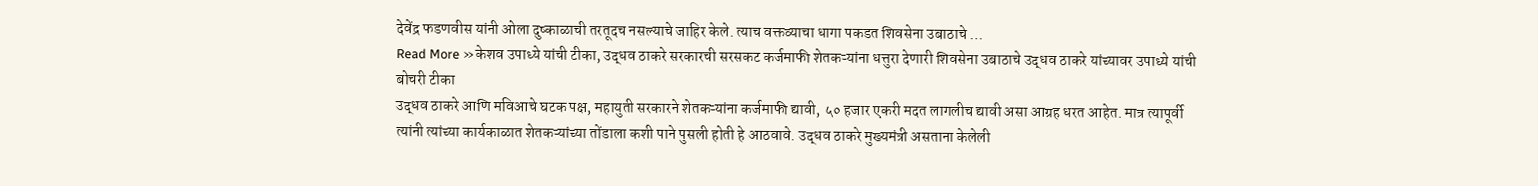देवेंद्र फडणवीस यांनी ओला दुष्काळाची तरतूदच नसल्याचे जाहिर केले. त्याच वक्तव्याचा धागा पकडत शिवसेना उबाठाचे …
Read More »केशव उपाध्ये यांची टीका, उद्धव ठाकरे सरकारची सरसकट कर्जमाफी शेतकऱ्यांना धत्तुरा देणारी शिवसेना उबाठाचे उद्धव ठाकरे यांच्यावर उपाध्ये यांची बोचरी टीका
उद्धव ठाकरे आणि मविआचे घटक पक्ष, महायुती सरकारने शेतकऱ्यांना कर्जमाफी द्यावी, ५० हजार एकरी मदत लागलीच द्यावी असा आग्रह धरत आहेत. मात्र त्यापूर्वी त्यांनी त्यांच्या कार्यकाळात शेतकऱ्यांच्या तोंडाला कशी पाने पुसली होती हे आठवावे. उद्धव ठाकरे मुख्यमंत्री असताना केलेली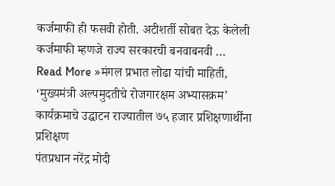कर्जमाफी ही फसवी होती. अटीशर्ती सोबत देऊ केलेली कर्जमाफी म्हणजे राज्य सरकारची बनवाबनवी …
Read More »मंगल प्रभात लोढा यांची माहिती, ‘मुख्यमंत्री अल्पमुदतीचे रोजगारक्षम अभ्यासक्रम’ कार्यक्रमाचे उद्घाटन राज्यातील ७५ हजार प्रशिक्षणार्थींना प्रशिक्षण
पंतप्रधान नरेंद्र मोदी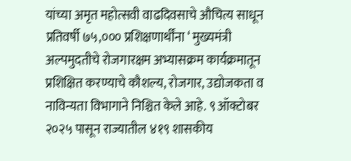यांच्या अमृत महोत्सवी वाढदिवसाचे औचित्य साधून प्रतिवर्षी ७५,००० प्रशिक्षणार्थींना ‘ मुख्यमंत्री अल्पमुदतीचे रोजगारक्षम अभ्यासक्रम कार्यक्रमातून प्रशिक्षित करण्याचे कौशल्य, रोजगार, उद्योजकता व नाविन्यता विभागाने निश्चित केले आहे. ९ ऑक्टोबर २०२५ पासून राज्यातील ४१९ शासकीय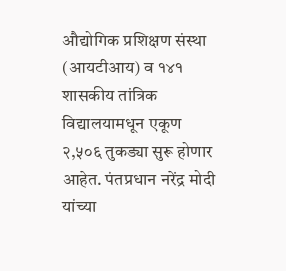औद्योगिक प्रशिक्षण संस्था (आयटीआय) व १४१ शासकीय तांत्रिक विद्यालयामधून एकूण २,५०६ तुकड्या सुरू होणार आहेत. पंतप्रधान नरेंद्र मोदी यांच्या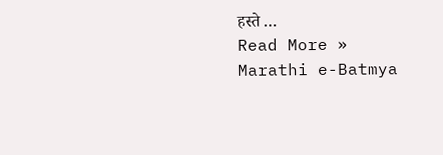हस्ते …
Read More »
Marathi e-Batmya